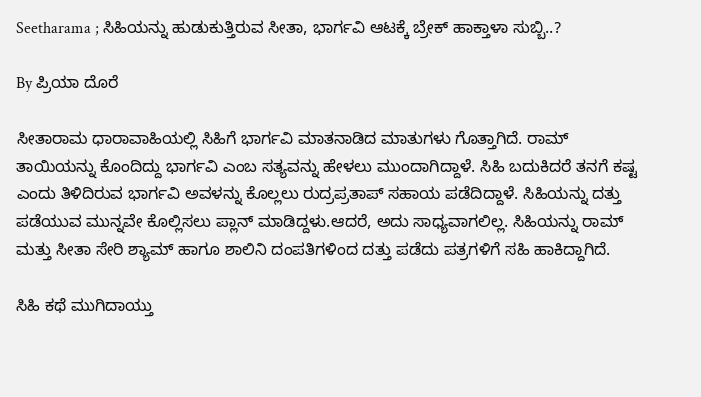Seetharama ; ಸಿಹಿಯನ್ನು ಹುಡುಕುತ್ತಿರುವ ಸೀತಾ, ಭಾರ್ಗವಿ ಆಟಕ್ಕೆ ಬ್ರೇಕ್ ಹಾಕ್ತಾಳಾ ಸುಬ್ಬಿ..?

By ಪ್ರಿಯಾ ದೊರೆ

ಸೀತಾರಾಮ ಧಾರಾವಾಹಿಯಲ್ಲಿ ಸಿಹಿಗೆ ಭಾರ್ಗವಿ ಮಾತನಾಡಿದ ಮಾತುಗಳು ಗೊತ್ತಾಗಿದೆ. ರಾಮ್ ತಾಯಿಯನ್ನು ಕೊಂದಿದ್ದು ಭಾರ್ಗವಿ ಎಂಬ ಸತ್ಯವನ್ನು ಹೇಳಲು ಮುಂದಾಗಿದ್ದಾಳೆ. ಸಿಹಿ ಬದುಕಿದರೆ ತನಗೆ ಕಷ್ಟ ಎಂದು ತಿಳಿದಿರುವ ಭಾರ್ಗವಿ ಅವಳನ್ನು ಕೊಲ್ಲಲು ರುದ್ರಪ್ರತಾಪ್ ಸಹಾಯ ಪಡೆದಿದ್ದಾಳೆ. ಸಿಹಿಯನ್ನು ದತ್ತು ಪಡೆಯುವ ಮುನ್ನವೇ ಕೊಲ್ಲಿಸಲು ಪ್ಲಾನ್ ಮಾಡಿದ್ದಳು.ಆದರೆ, ಅದು ಸಾಧ್ಯವಾಗಲಿಲ್ಲ. ಸಿಹಿಯನ್ನು ರಾಮ್ ಮತ್ತು ಸೀತಾ ಸೇರಿ ಶ್ಯಾಮ್ ಹಾಗೂ ಶಾಲಿನಿ ದಂಪತಿಗಳಿಂದ ದತ್ತು ಪಡೆದು ಪತ್ರಗಳಿಗೆ ಸಹಿ ಹಾಕಿದ್ದಾಗಿದೆ.

ಸಿಹಿ ಕಥೆ ಮುಗಿದಾಯ್ತು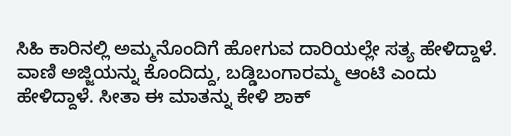ಸಿಹಿ ಕಾರಿನಲ್ಲಿ ಅಮ್ಮನೊಂದಿಗೆ ಹೋಗುವ ದಾರಿಯಲ್ಲೇ ಸತ್ಯ ಹೇಳಿದ್ದಾಳೆ. ವಾಣಿ ಅಜ್ಜಿಯನ್ನು ಕೊಂದಿದ್ದು, ಬಡ್ಡಿಬಂಗಾರಮ್ಮ ಆಂಟಿ ಎಂದು ಹೇಳಿದ್ದಾಳೆ. ಸೀತಾ ಈ ಮಾತನ್ನು ಕೇಳಿ ಶಾಕ್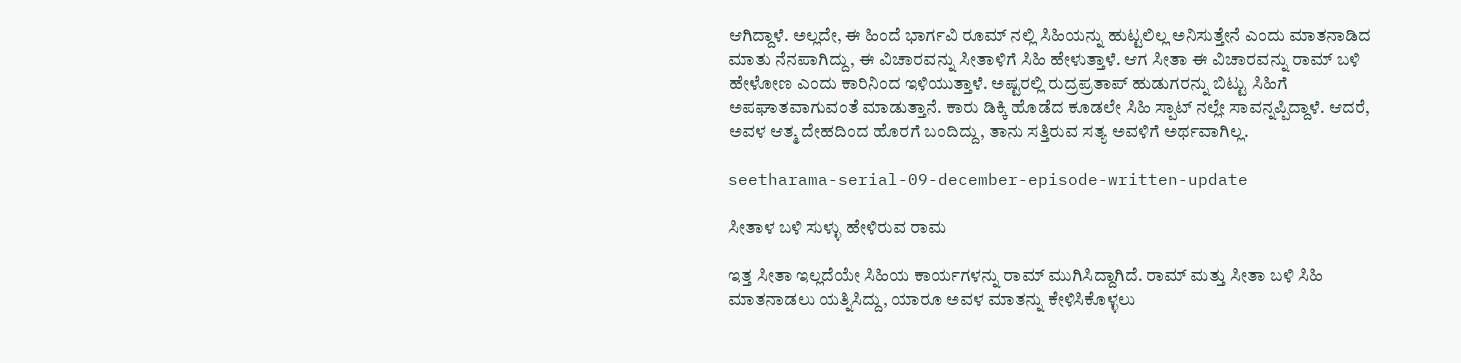ಆಗಿದ್ದಾಳೆ. ಅಲ್ಲದೇ, ಈ ಹಿಂದೆ ಭಾರ್ಗವಿ ರೂಮ್ ನಲ್ಲಿ ಸಿಹಿಯನ್ನು ಹುಟ್ಟಲಿಲ್ಲ ಅನಿಸುತ್ತೇನೆ ಎಂದು ಮಾತನಾಡಿದ ಮಾತು ನೆನಪಾಗಿದ್ದು, ಈ ವಿಚಾರವನ್ನು ಸೀತಾಳಿಗೆ ಸಿಹಿ ಹೇಳುತ್ತಾಳೆ. ಆಗ ಸೀತಾ ಈ ವಿಚಾರವನ್ನು ರಾಮ್ ಬಳಿ ಹೇಳೋಣ ಎಂದು ಕಾರಿನಿಂದ ಇಳಿಯುತ್ತಾಳೆ. ಅಷ್ಟರಲ್ಲಿ ರುದ್ರಪ್ರತಾಪ್ ಹುಡುಗರನ್ನು ಬಿಟ್ಟು ಸಿಹಿಗೆ ಅಪಘಾತವಾಗುವಂತೆ ಮಾಡುತ್ತಾನೆ. ಕಾರು ಡಿಕ್ಕಿ ಹೊಡೆದ ಕೂಡಲೇ ಸಿಹಿ ಸ್ಪಾಟ್ ನಲ್ಲೇ ಸಾವನ್ನಪ್ಪಿದ್ದಾಳೆ. ಆದರೆ, ಅವಳ ಆತ್ಮ ದೇಹದಿಂದ ಹೊರಗೆ ಬಂದಿದ್ದು, ತಾನು ಸತ್ತಿರುವ ಸತ್ಯ ಅವಳಿಗೆ ಅರ್ಥವಾಗಿಲ್ಲ.

seetharama-serial-09-december-episode-written-update

ಸೀತಾಳ ಬಳಿ ಸುಳ್ಳು ಹೇಳಿರುವ ರಾಮ

ಇತ್ತ ಸೀತಾ ಇಲ್ಲದೆಯೇ ಸಿಹಿಯ ಕಾರ್ಯಗಳನ್ನು ರಾಮ್ ಮುಗಿಸಿದ್ದಾಗಿದೆ. ರಾಮ್ ಮತ್ತು ಸೀತಾ ಬಳಿ ಸಿಹಿ ಮಾತನಾಡಲು ಯತ್ನಿಸಿದ್ದು, ಯಾರೂ ಅವಳ ಮಾತನ್ನು ಕೇಳಿಸಿಕೊಳ್ಳಲು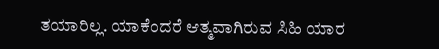ತಯಾರಿಲ್ಲ. ಯಾಕೆಂದರೆ ಆತ್ಮವಾಗಿರುವ ಸಿಹಿ ಯಾರ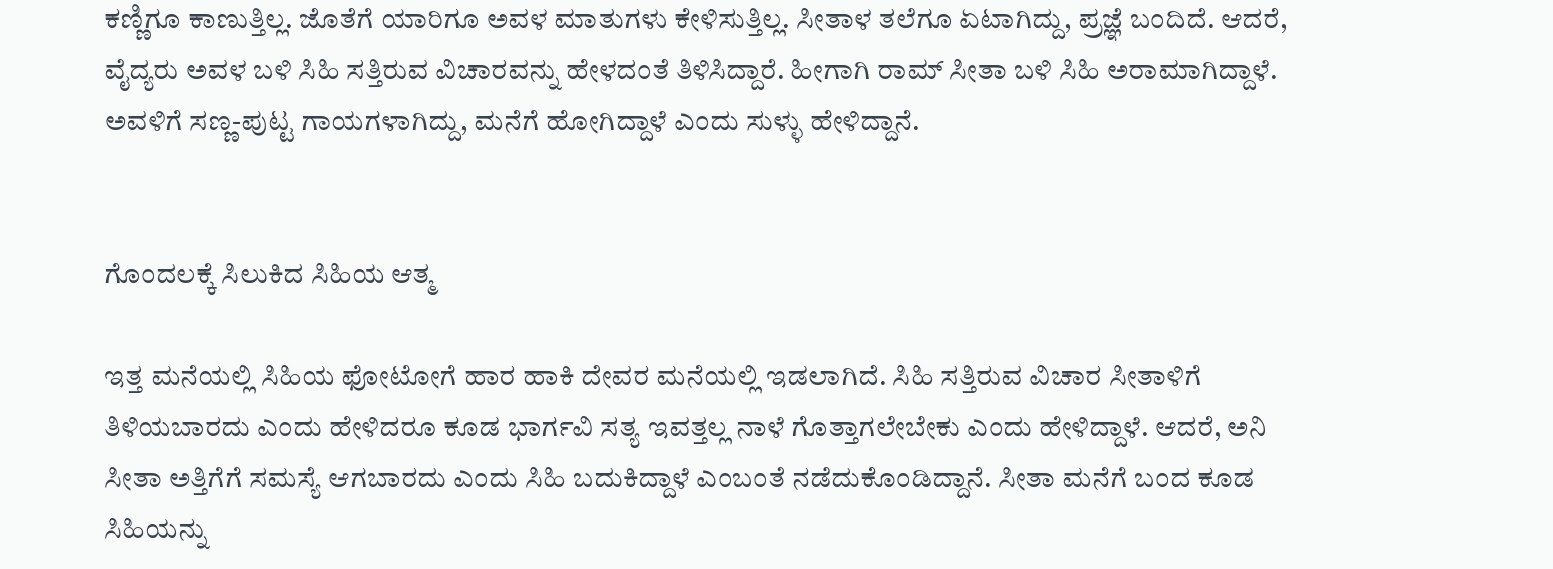ಕಣ್ಣಿಗೂ ಕಾಣುತ್ತಿಲ್ಲ. ಜೊತೆಗೆ ಯಾರಿಗೂ ಅವಳ ಮಾತುಗಳು ಕೇಳಿಸುತ್ತಿಲ್ಲ. ಸೀತಾಳ ತಲೆಗೂ ಏಟಾಗಿದ್ದು, ಪ್ರಜ್ಞೆ ಬಂದಿದೆ. ಆದರೆ, ವೈದ್ಯರು ಅವಳ ಬಳಿ ಸಿಹಿ ಸತ್ತಿರುವ ವಿಚಾರವನ್ನು ಹೇಳದಂತೆ ತಿಳಿಸಿದ್ದಾರೆ. ಹೀಗಾಗಿ ರಾಮ್ ಸೀತಾ ಬಳಿ ಸಿಹಿ ಅರಾಮಾಗಿದ್ದಾಳೆ. ಅವಳಿಗೆ ಸಣ್ಣ-ಪುಟ್ಟ ಗಾಯಗಳಾಗಿದ್ದು, ಮನೆಗೆ ಹೋಗಿದ್ದಾಳೆ ಎಂದು ಸುಳ್ಳು ಹೇಳಿದ್ದಾನೆ.


ಗೊಂದಲಕ್ಕೆ ಸಿಲುಕಿದ ಸಿಹಿಯ ಆತ್ಮ

ಇತ್ತ ಮನೆಯಲ್ಲಿ ಸಿಹಿಯ ಫೋಟೋಗೆ ಹಾರ ಹಾಕಿ ದೇವರ ಮನೆಯಲ್ಲಿ ಇಡಲಾಗಿದೆ. ಸಿಹಿ ಸತ್ತಿರುವ ವಿಚಾರ ಸೀತಾಳಿಗೆ ತಿಳಿಯಬಾರದು ಎಂದು ಹೇಳಿದರೂ ಕೂಡ ಭಾರ್ಗವಿ ಸತ್ಯ ಇವತ್ತಲ್ಲ ನಾಳೆ ಗೊತ್ತಾಗಲೇಬೇಕು ಎಂದು ಹೇಳಿದ್ದಾಳೆ. ಆದರೆ, ಅನಿ ಸೀತಾ ಅತ್ತಿಗೆಗೆ ಸಮಸ್ಯೆ ಆಗಬಾರದು ಎಂದು ಸಿಹಿ ಬದುಕಿದ್ದಾಳೆ ಎಂಬಂತೆ ನಡೆದುಕೊಂಡಿದ್ದಾನೆ. ಸೀತಾ ಮನೆಗೆ ಬಂದ ಕೂಡ ಸಿಹಿಯನ್ನು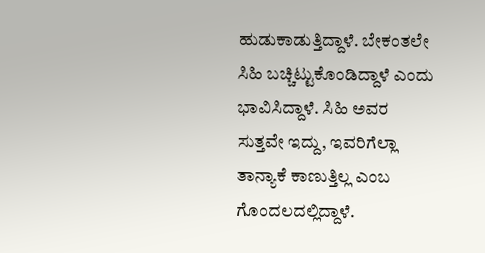ಹುಡುಕಾಡುತ್ತಿದ್ದಾಳೆ. ಬೇಕಂತಲೇ ಸಿಹಿ ಬಚ್ಚಿಟ್ಟುಕೊಂಡಿದ್ದಾಳೆ ಎಂದು ಭಾವಿಸಿದ್ದಾಳೆ. ಸಿಹಿ ಅವರ ಸುತ್ತವೇ ಇದ್ದು, ಇವರಿಗೆಲ್ಲಾ ತಾನ್ಯಾಕೆ ಕಾಣುತ್ತಿಲ್ಲ ಎಂಬ ಗೊಂದಲದಲ್ಲಿದ್ದಾಳೆ.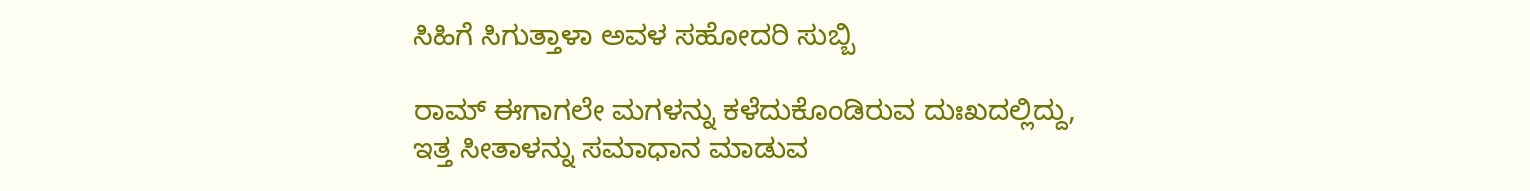ಸಿಹಿಗೆ ಸಿಗುತ್ತಾಳಾ ಅವಳ ಸಹೋದರಿ ಸುಬ್ಬಿ

ರಾಮ್ ಈಗಾಗಲೇ ಮಗಳನ್ನು ಕಳೆದುಕೊಂಡಿರುವ ದುಃಖದಲ್ಲಿದ್ದು, ಇತ್ತ ಸೀತಾಳನ್ನು ಸಮಾಧಾನ ಮಾಡುವ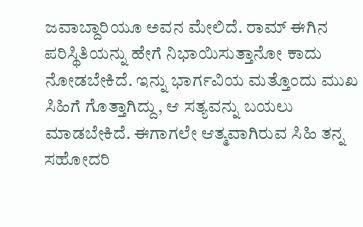ಜವಾಬ್ದಾರಿಯೂ ಅವನ ಮೇಲಿದೆ. ರಾಮ್ ಈಗಿನ ಪರಿಸ್ಥಿತಿಯನ್ನು ಹೇಗೆ ನಿಭಾಯಿಸುತ್ತಾನೋ ಕಾದು ನೋಡಬೇಕಿದೆ. ಇನ್ನು ಭಾರ್ಗವಿಯ ಮತ್ತೊಂದು ಮುಖ ಸಿಹಿಗೆ ಗೊತ್ತಾಗಿದ್ದು, ಆ ಸತ್ಯವನ್ನು ಬಯಲು ಮಾಡಬೇಕಿದೆ. ಈಗಾಗಲೇ ಆತ್ಮವಾಗಿರುವ ಸಿಹಿ ತನ್ನ ಸಹೋದರಿ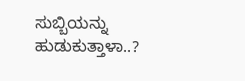ಸುಬ್ಬಿಯನ್ನು ಹುಡುಕುತ್ತಾಳಾ..?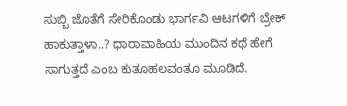ಸುಬ್ಬಿ ಜೊತೆಗೆ ಸೇರಿಕೊಂಡು ಭಾರ್ಗವಿ ಆಟಗಳಿಗೆ ಬ್ರೇಕ್ ಹಾಕುತ್ತಾಳಾ..? ಧಾರಾವಾಹಿಯ ಮುಂದಿನ ಕಥೆ ಹೇಗೆ ಸಾಗುತ್ತದೆ ಎಂಬ ಕುತೂಹಲವಂತೂ ಮೂಡಿದೆ.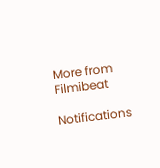More from Filmibeat

Notifications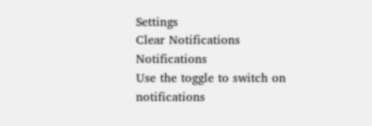Settings
Clear Notifications
Notifications
Use the toggle to switch on notifications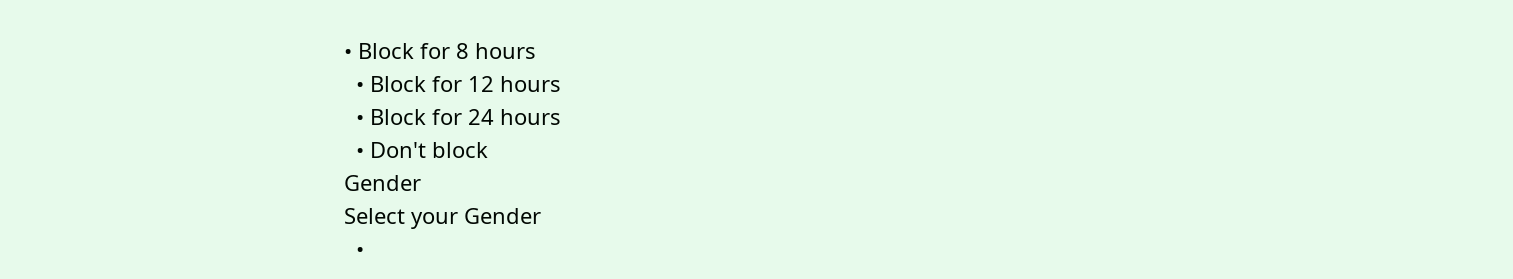• Block for 8 hours
  • Block for 12 hours
  • Block for 24 hours
  • Don't block
Gender
Select your Gender
  •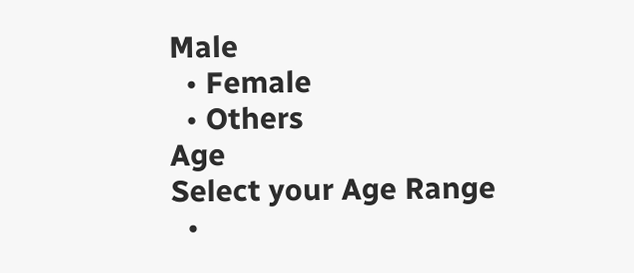Male
  • Female
  • Others
Age
Select your Age Range
  •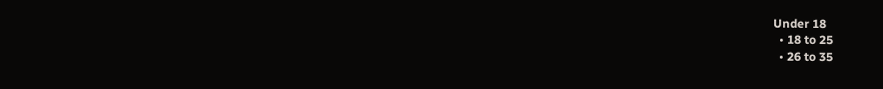Under 18
  • 18 to 25
  • 26 to 35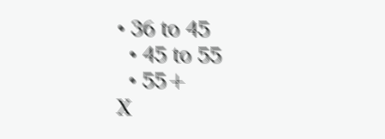• 36 to 45
  • 45 to 55
  • 55+
X